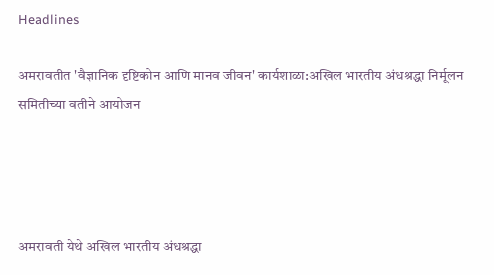Headlines

अमरावतीत 'वैज्ञानिक दृष्टिकोन आणि मानव जीवन' कार्यशाळा:अखिल भारतीय अंधश्रद्धा निर्मूलन समितीच्या वतीने आयोजन




अमरावती येथे अखिल भारतीय अंधश्रद्धा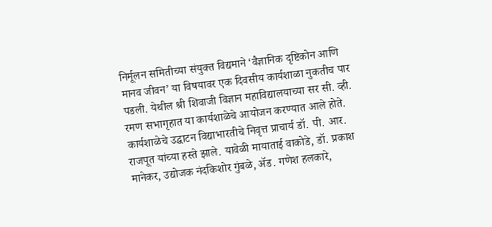निर्मूलन समितीच्या संयुक्त विद्यमाने ‘वैज्ञानिक दृष्टिकोन आणि मानव जीवन’ या विषयावर एक दिवसीय कार्यशाळा नुकतीच पार पडली. येथील श्री शिवाजी विज्ञान महाविद्यालयाच्या सर सी. व्ही. रमण सभागृहात या कार्यशाळेचे आयोजन करण्यात आले होते. कार्यशाळेचे उद्घाटन विद्याभारतीचे निवृत्त प्राचार्य डॉ. पी. आर. राजपूत यांच्या हस्ते झाले. यावेळी मायाताई वाकोडे, डॉ. प्रकाश मानेकर, उद्योजक नंदकिशोर गुंबळे, ॲड. गणेश हलकारे,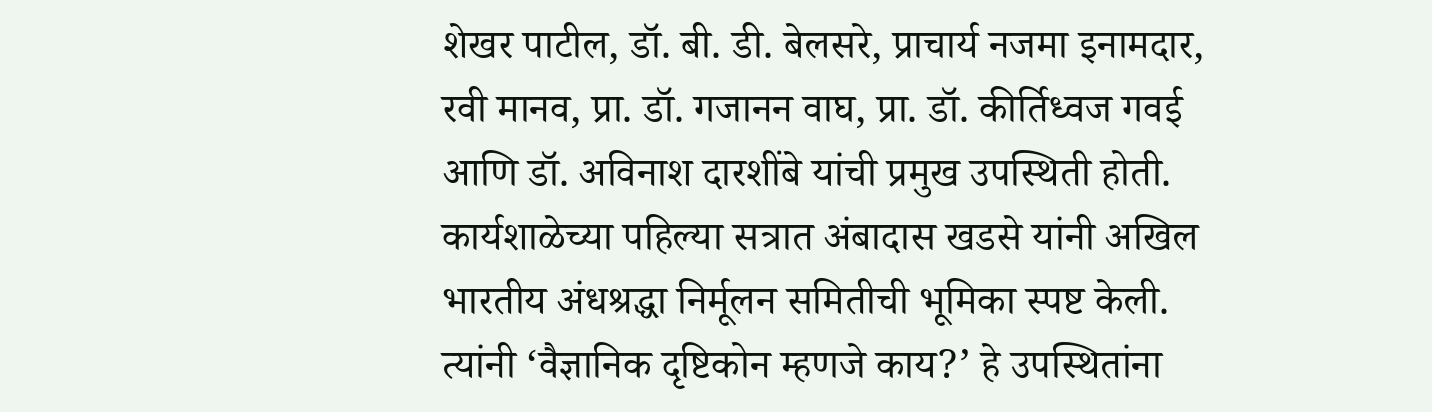शेखर पाटील, डॉ. बी. डी. बेलसरे, प्राचार्य नजमा इनामदार, रवी मानव, प्रा. डॉ. गजानन वाघ, प्रा. डॉ. कीर्तिध्वज गवई आणि डॉ. अविनाश दारशींबे यांची प्रमुख उपस्थिती होती. कार्यशाळेच्या पहिल्या सत्रात अंबादास खडसे यांनी अखिल भारतीय अंधश्रद्धा निर्मूलन समितीची भूमिका स्पष्ट केली. त्यांनी ‘वैज्ञानिक दृष्टिकोन म्हणजे काय?’ हे उपस्थितांना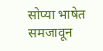सोप्या भाषेत समजावून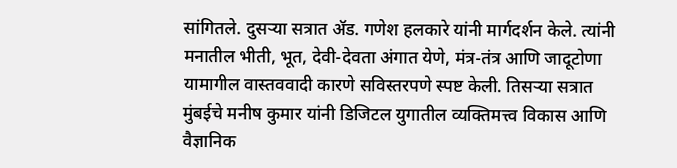सांगितले. दुसऱ्या सत्रात ॲड. गणेश हलकारे यांनी मार्गदर्शन केले. त्यांनी मनातील भीती, भूत, देवी-देवता अंगात येणे, मंत्र-तंत्र आणि जादूटोणा यामागील वास्तववादी कारणे सविस्तरपणे स्पष्ट केली. तिसऱ्या सत्रात मुंबईचे मनीष कुमार यांनी डिजिटल युगातील व्यक्तिमत्त्व विकास आणि वैज्ञानिक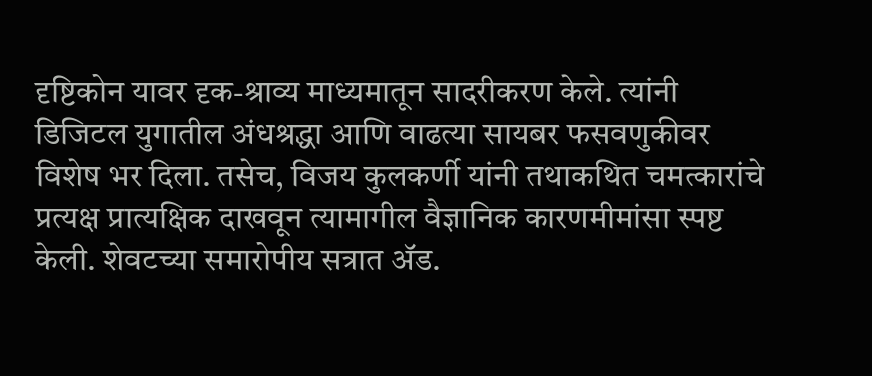दृष्टिकोन यावर दृक-श्राव्य माध्यमातून सादरीकरण केले. त्यांनी डिजिटल युगातील अंधश्रद्धा आणि वाढत्या सायबर फसवणुकीवर विशेष भर दिला. तसेच, विजय कुलकर्णी यांनी तथाकथित चमत्कारांचे प्रत्यक्ष प्रात्यक्षिक दाखवून त्यामागील वैज्ञानिक कारणमीमांसा स्पष्ट केली. शेवटच्या समारोपीय सत्रात ॲड.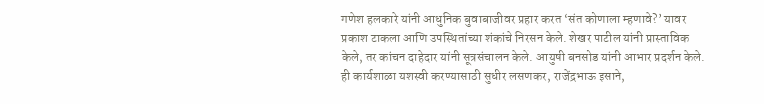गणेश हलकारे यांनी आधुनिक बुवाबाजीवर प्रहार करत ‘संत कोणाला म्हणावे?’ यावर प्रकाश टाकला आणि उपस्थितांच्या शंकांचे निरसन केले. शेखर पाटील यांनी प्रास्ताविक केले, तर कांचन दाहेदार यांनी सूत्रसंचालन केले. आयुषी बनसोड यांनी आभार प्रदर्शन केले. ही कार्यशाळा यशस्वी करण्यासाठी सुधीर लसणकर, राजेंद्रभाऊ इसाने,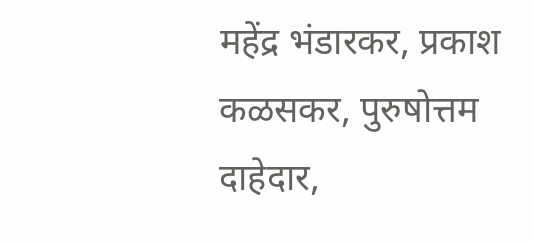महेंद्र भंडारकर, प्रकाश कळसकर, पुरुषोत्तम दाहेदार,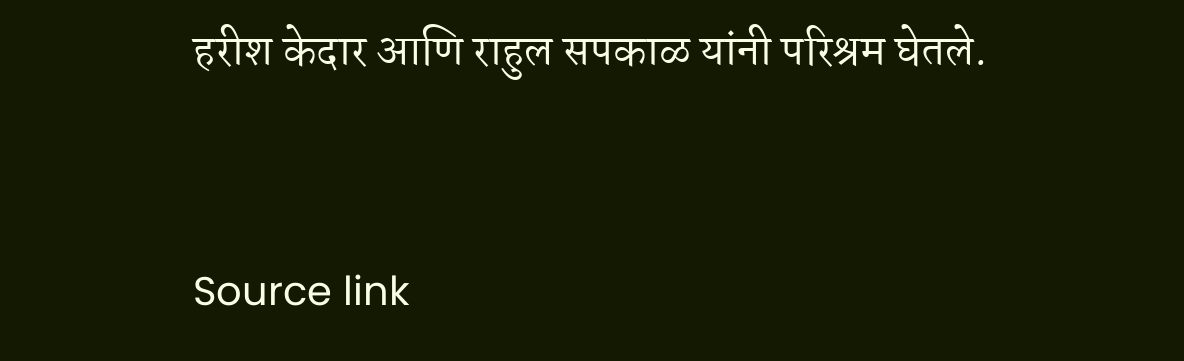हरीश केदार आणि राहुल सपकाळ यांनी परिश्रम घेतले.



Source link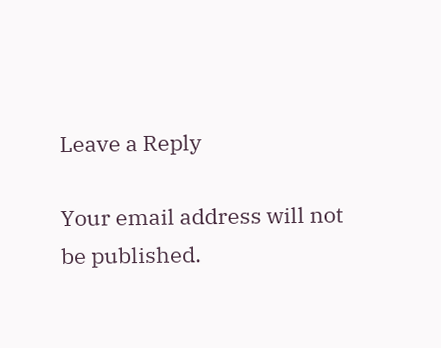Leave a Reply

Your email address will not be published.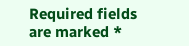Required fields are marked *